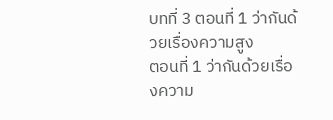บทที่ 3 ตอนที่ 1 ว่ากันด้วยเรื่องความสูง
ตอนที่ 1 ว่ากันด้วยเรื่องความ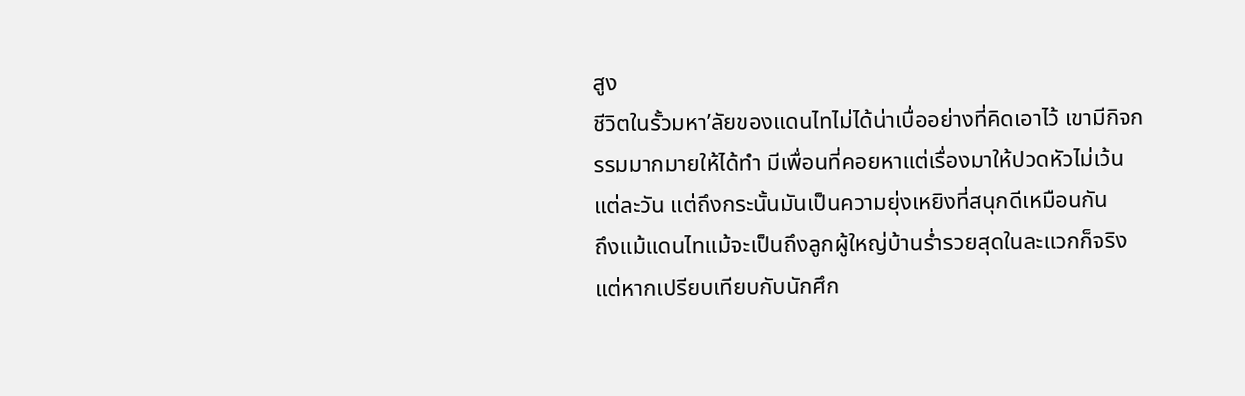สูง
ชีวิตในรั้วมหา’ลัยของแดนไทไม่ได้น่าเบื่ออย่างที่คิดเอาไว้ เขามีกิจกรรมมากมายให้ได้ทำ มีเพื่อนที่คอยหาแต่เรื่องมาให้ปวดหัวไม่เว้นแต่ละวัน แต่ถึงกระนั้นมันเป็นความยุ่งเหยิงที่สนุกดีเหมือนกัน
ถึงแม้แดนไทแม้จะเป็นถึงลูกผู้ใหญ่บ้านร่ำรวยสุดในละแวกก็จริง แต่หากเปรียบเทียบกับนักศึก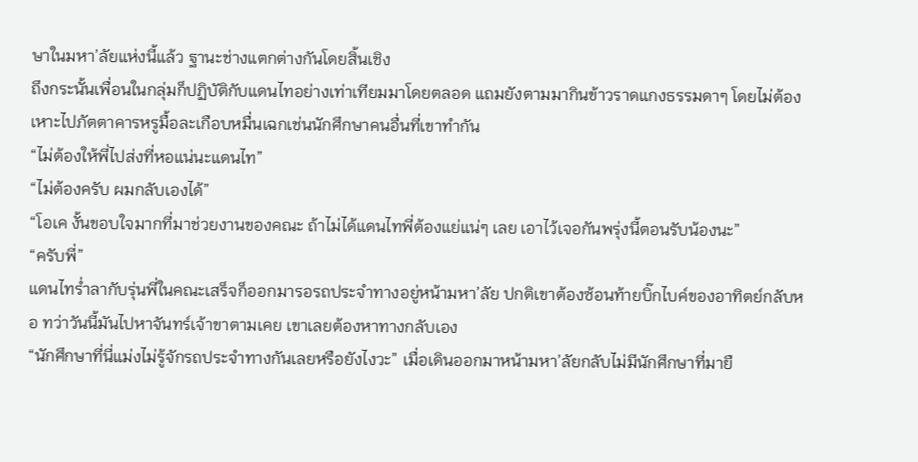ษาในมหา’ลัยแห่งนี้แล้ว ฐานะช่างแตกต่างกันโดยสิ้นเชิง
ถึงกระนั้นเพื่อนในกลุ่มก็ปฏิบัติกับแดนไทอย่างเท่าเทียมมาโดยตลอด แถมยังตามมากินข้าวราดแกงธรรมดาๆ โดยไม่ต้องเหาะไปภัตตาคารหรูมื้อละเกือบหมื่นเฉกเช่นนักศึกษาคนอื่นที่เขาทำกัน
“ไม่ต้องให้พี่ไปส่งที่หอแน่นะแดนไท”
“ไม่ต้องครับ ผมกลับเองได้”
“โอเค งั้นขอบใจมากที่มาช่วยงานของคณะ ถ้าไม่ได้แดนไทพี่ต้องแย่แน่ๆ เลย เอาไว้เจอกันพรุ่งนี้ตอนรับน้องนะ”
“ครับพี่”
แดนไทร่ำลากับรุ่นพี่ในคณะเสร็จก็ออกมารอรถประจำทางอยู่หน้ามหา’ลัย ปกติเขาต้องซ้อนท้ายบิ๊กไบค์ของอาทิตย์กลับหอ ทว่าวันนี้มันไปหาจันทร์เจ้าขาตามเคย เขาเลยต้องหาทางกลับเอง
“นักศึกษาที่นี่แม่งไม่รู้จักรถประจำทางกันเลยหรือยังไงวะ” เมื่อเดินออกมาหน้ามหา’ลัยกลับไม่มีนักศึกษาที่มายื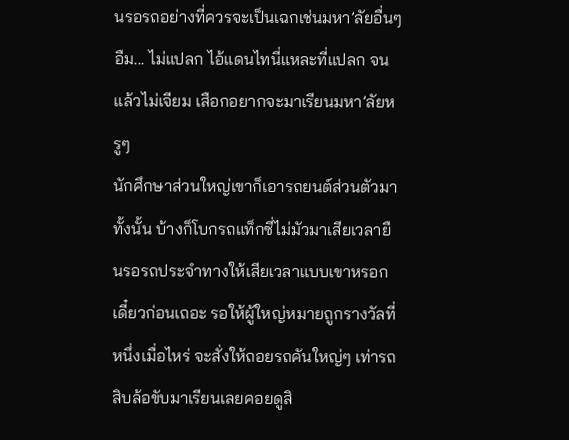นรอรถอย่างที่ควรจะเป็นเฉกเช่นมหา’ลัยอื่นๆ
อืม... ไม่แปลก ไอ้แดนไทนี่แหละที่แปลก จนแล้วไม่เจียม เสือกอยากจะมาเรียนมหา’ลัยหรูๆ
นักศึกษาส่วนใหญ่เขาก็เอารถยนต์ส่วนตัวมาทั้งนั้น บ้างก็โบกรถแท็กซี่ไม่มัวมาเสียเวลายืนรอรถประจำทางให้เสียเวลาแบบเขาหรอก
เดี๋ยวก่อนเถอะ รอให้ผู้ใหญ่หมายถูกรางวัลที่หนึ่งเมื่อไหร่ จะสั่งให้ถอยรถคันใหญ่ๆ เท่ารถสิบล้อขับมาเรียนเลยคอยดูสิ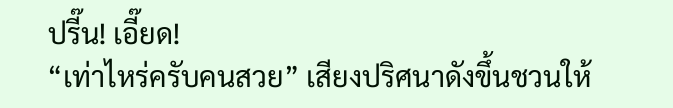ปรี๊น! เอี๊ยด!
“เท่าไหร่ครับคนสวย” เสียงปริศนาดังขึ้นชวนให้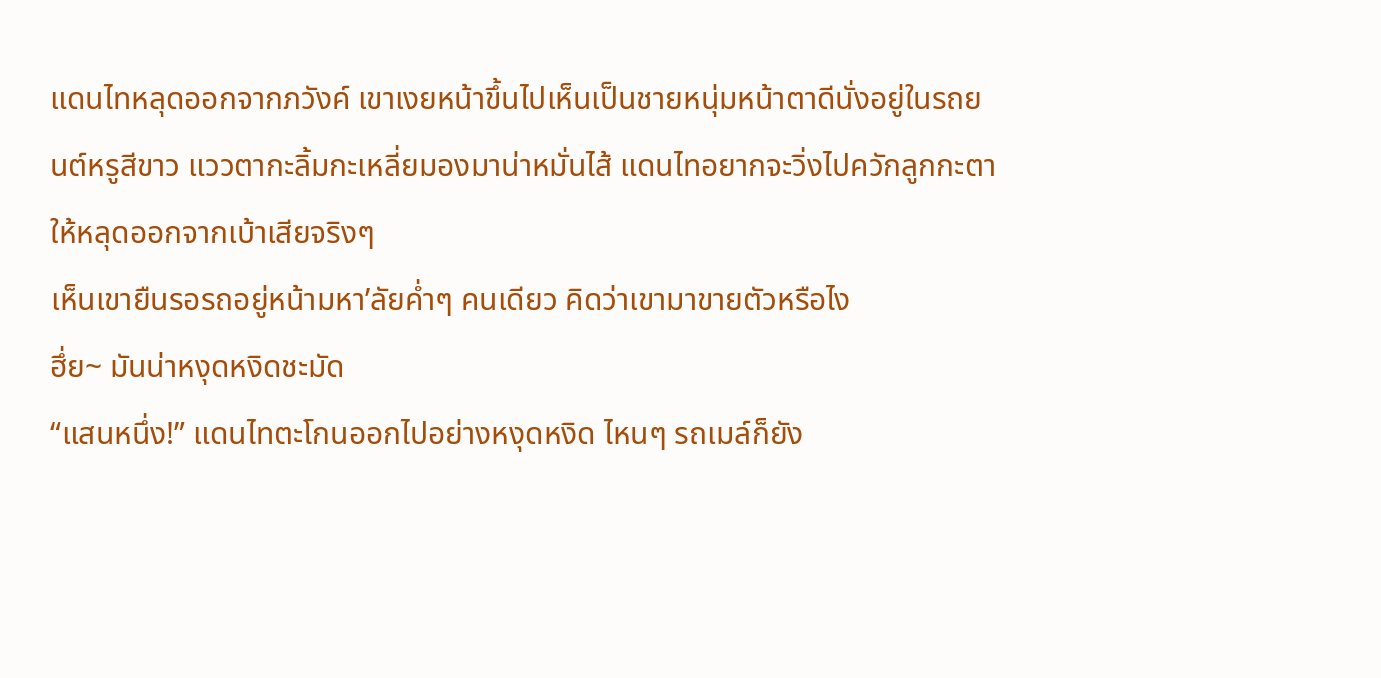แดนไทหลุดออกจากภวังค์ เขาเงยหน้าขึ้นไปเห็นเป็นชายหนุ่มหน้าตาดีนั่งอยู่ในรถยนต์หรูสีขาว แววตากะลิ้มกะเหลี่ยมองมาน่าหมั่นไส้ แดนไทอยากจะวิ่งไปควักลูกกะตาให้หลุดออกจากเบ้าเสียจริงๆ
เห็นเขายืนรอรถอยู่หน้ามหา’ลัยค่ำๆ คนเดียว คิดว่าเขามาขายตัวหรือไง
ฮึ่ย~ มันน่าหงุดหงิดชะมัด
“แสนหนึ่ง!” แดนไทตะโกนออกไปอย่างหงุดหงิด ไหนๆ รถเมล์ก็ยัง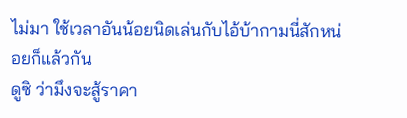ไม่มา ใช้เวลาอันน้อยนิดเล่นกับไอ้บ้ากามนี่สักหน่อยก็แล้วกัน
ดูซิ ว่ามึงจะสู้ราคา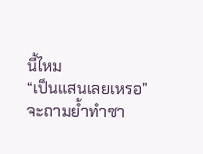นี้ไหม
“เป็นแสนเลยเหรอ”
จะถามย้ำทำซา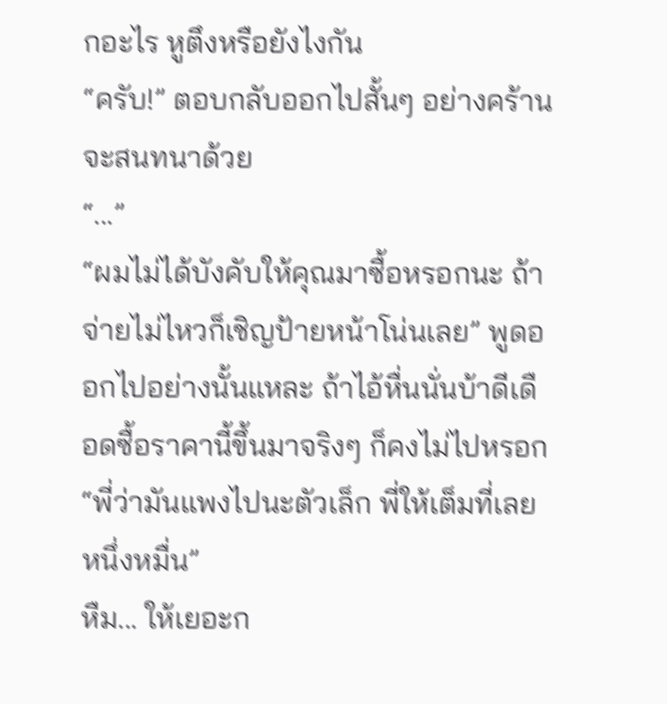กอะไร หูตึงหรือยังไงกัน
“ครับ!” ตอบกลับออกไปสั้นๆ อย่างคร้านจะสนทนาด้วย
“...”
“ผมไม่ได้บังคับให้คุณมาซื้อหรอกนะ ถ้าจ่ายไม่ไหวก็เชิญป้ายหน้าโน่นเลย” พูดออกไปอย่างนั้นแหละ ถ้าไอ้หื่นนั่นบ้าดีเดือดซื้อราคานี้ขึ้นมาจริงๆ ก็คงไม่ไปหรอก
“พี่ว่ามันแพงไปนะตัวเล็ก พี่ให้เต็มที่เลยหนึ่งหมื่น”
หืม... ให้เยอะก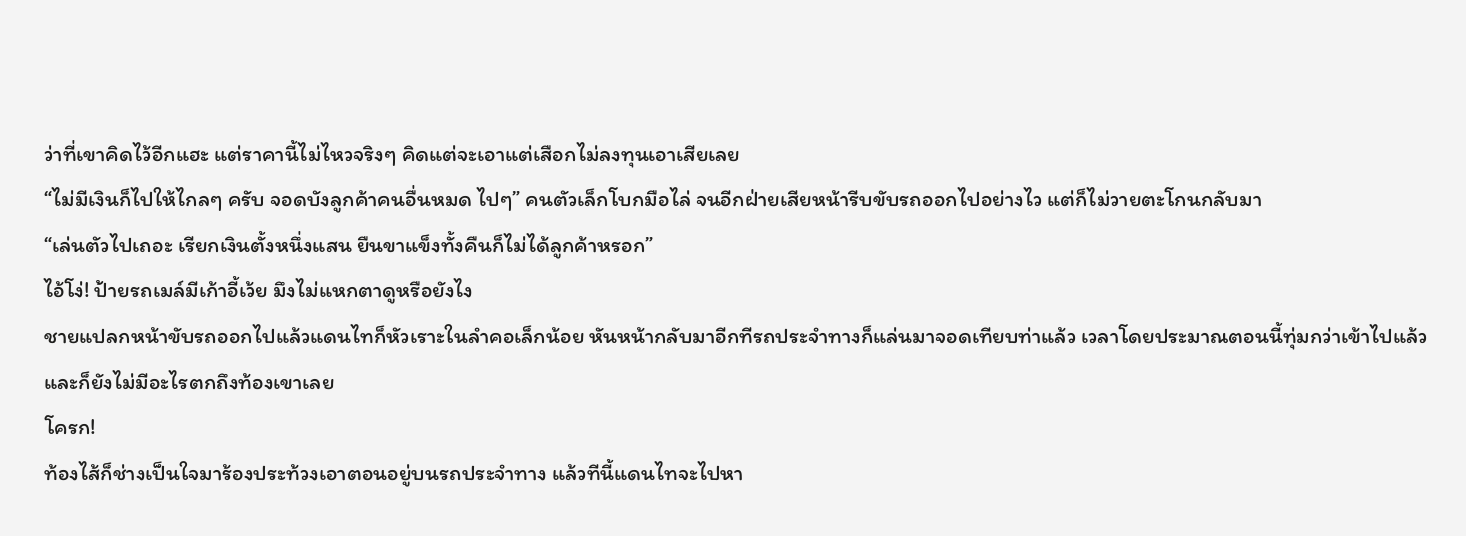ว่าที่เขาคิดไว้อีกแฮะ แต่ราคานี้ไม่ไหวจริงๆ คิดแต่จะเอาแต่เสือกไม่ลงทุนเอาเสียเลย
“ไม่มีเงินก็ไปให้ไกลๆ ครับ จอดบังลูกค้าคนอื่นหมด ไปๆ” คนตัวเล็กโบกมือไล่ จนอีกฝ่ายเสียหน้ารีบขับรถออกไปอย่างไว แต่ก็ไม่วายตะโกนกลับมา
“เล่นตัวไปเถอะ เรียกเงินตั้งหนึ่งแสน ยืนขาแข็งทั้งคืนก็ไม่ได้ลูกค้าหรอก”
ไอ้โง่! ป้ายรถเมล์มีเก้าอี้เว้ย มึงไม่แหกตาดูหรือยังไง
ชายแปลกหน้าขับรถออกไปแล้วแดนไทก็หัวเราะในลำคอเล็กน้อย หันหน้ากลับมาอีกทีรถประจำทางก็แล่นมาจอดเทียบท่าแล้ว เวลาโดยประมาณตอนนี้ทุ่มกว่าเข้าไปแล้วและก็ยังไม่มีอะไรตกถึงท้องเขาเลย
โครก!
ท้องไส้ก็ช่างเป็นใจมาร้องประท้วงเอาตอนอยู่บนรถประจำทาง แล้วทีนี้แดนไทจะไปหา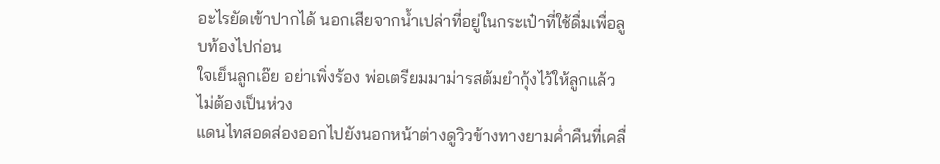อะไรยัดเข้าปากได้ นอกเสียจากน้ำเปล่าที่อยู่ในกระเป๋าที่ใช้ดื่มเพื่อลูบท้องไปก่อน
ใจเย็นลูกเอ๊ย อย่าเพิ่งร้อง พ่อเตรียมมาม่ารสต้มยำกุ้งไว้ให้ลูกแล้วไม่ต้องเป็นห่วง
แดนไทสอดส่องออกไปยังนอกหน้าต่างดูวิวข้างทางยามค่ำคืนที่เคลื่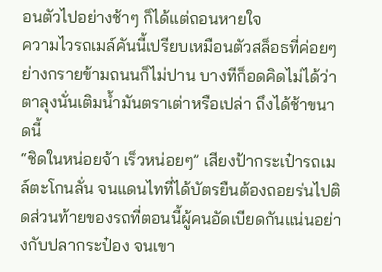อนตัวไปอย่างช้าๆ ก็ได้แต่ถอนหายใจ
ความไวรถเมล์คันนี้เปรียบเหมือนตัวสล็อธที่ค่อยๆ ย่างกรายข้ามถนนก็ไม่ปาน บางทีก็อดคิดไม่ได้ว่าตาลุงนั่นเติมน้ำมันตราเต่าหรือเปล่า ถึงได้ช้าขนาดนี้
“ชิดในหน่อยจ้า เร็วหน่อยๆ” เสียงป้ากระเป๋ารถเมล์ตะโกนลั่น จนแดนไทที่ได้บัตรยืนต้องถอยร่นไปติดส่วนท้ายของรถที่ตอนนี้ผู้คนอัดเบียดกันแน่นอย่างกับปลากระป๋อง จนเขา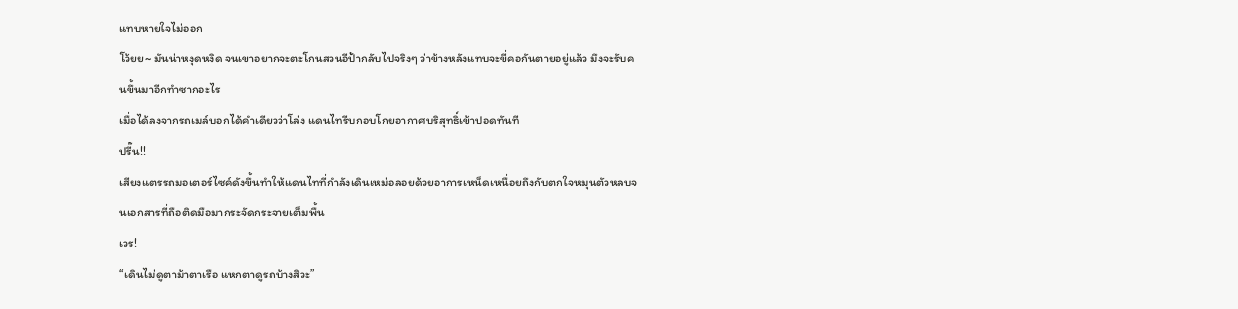แทบหายใจไม่ออก
โว้ยย~ มันน่าหงุดหงิด จนเขาอยากจะตะโกนสวนอีป้ากลับไปจริงๆ ว่าข้างหลังแทบจะขี่คอกันตายอยู่แล้ว มึงจะรับคนขึ้นมาอีกทำซากอะไร
เมื่อได้ลงจากรถเมล์บอกได้คำเดียวว่าโล่ง แดนไทรีบกอบโกยอากาศบริสุทธิ์เข้าปอดทันที
ปรี๊น!!
เสียงแตรรถมอเตอร์ไซค์ดังขึ้นทำให้แดนไทที่กำลังเดินเหม่อลอยด้วยอาการเหน็ดเหนื่อยถึงกับตกใจหมุนตัวหลบจนเอกสารที่ถือติดมือมากระจัดกระจายเต็มพื้น
เวร!
“เดินไม่ดูตาม้าตาเรือ แหกตาดูรถบ้างสิวะ”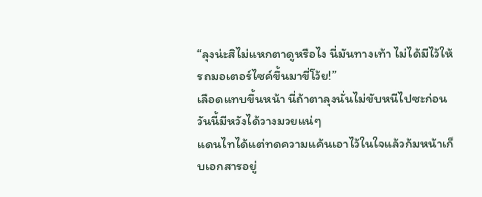“ลุงน่ะสิไม่แหกตาดูหรือไง นี่มันทางเท้า ไม่ได้มีไว้ให้รถมอเตอร์ไซค์ขึ้นมาขี่โว้ย!”
เลือดแทบขึ้นหน้า นี่ถ้าตาลุงนั่นไม่ขับหนีไปซะก่อน วันนี้มีหวังได้วางมวยแน่ๆ
แดนไทได้แต่ทดความแค้นเอาไว้ในใจแล้วก้มหน้าเก็บเอกสารอยู่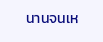นานจนเห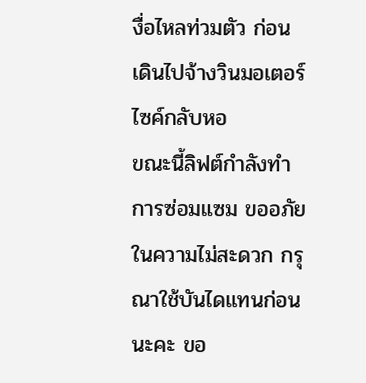งื่อไหลท่วมตัว ก่อนเดินไปจ้างวินมอเตอร์ไซค์กลับหอ
ขณะนี้ลิฟต์กำลังทำการซ่อมแซม ขออภัยในความไม่สะดวก กรุณาใช้บันไดแทนก่อนนะคะ ขอ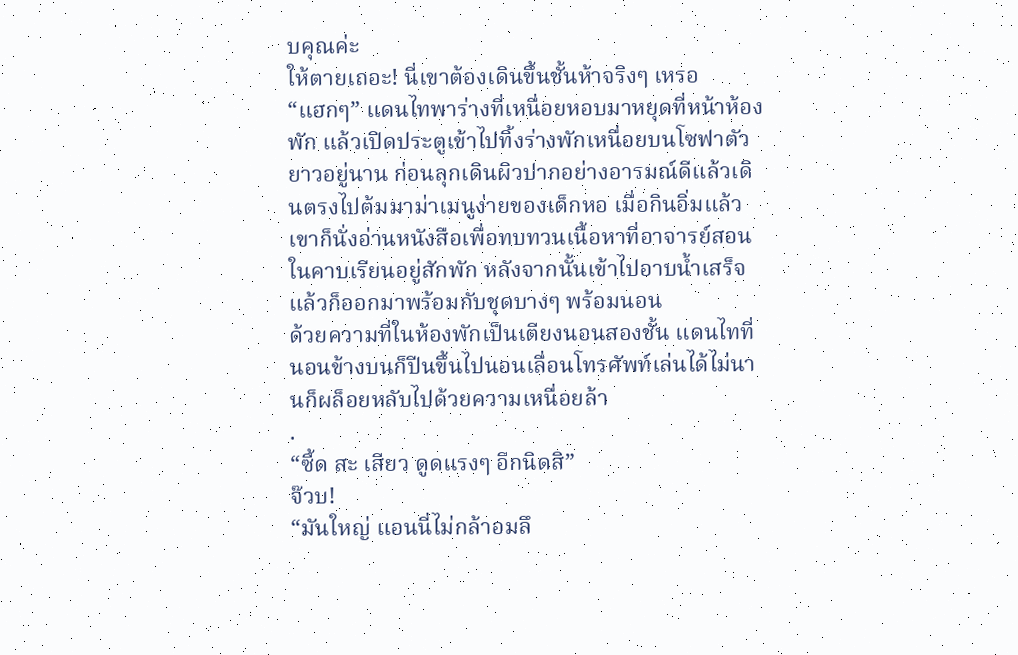บคุณค่ะ
ให้ตายเถอะ! นี่เขาต้องเดินขึ้นชั้นห้าจริงๆ เหรอ
“แฮกๆ” แดนไทพาร่างที่เหนื่อยหอบมาหยุดที่หน้าห้องพัก แล้วเปิดประตูเข้าไปทิ้งร่างพักเหนื่อยบนโซฟาตัวยาวอยู่นาน ก่อนลุกเดินผิวปากอย่างอารมณ์ดีแล้วเดินตรงไปต้มมาม่าเมนูง่ายของเด็กหอ เมื่อกินอิ่มแล้วเขาก็นั่งอ่านหนังสือเพื่อทบทวนเนื้อหาที่อาจารย์สอนในคาบเรียนอยู่สักพัก หลังจากนั้นเข้าไปอาบน้ำเสร็จแล้วก็ออกมาพร้อมกับชุดบางๆ พร้อมนอน
ด้วยความที่ในห้องพักเป็นเตียงนอนสองชั้น แดนไทที่นอนข้างบนก็ปีนขึ้นไปนอนเลื่อนโทรศัพท์เล่นได้ไม่นานก็ผล็อยหลับไปด้วยความเหนื่อยล้า
.
“ซี้ด สะ เสียว ดูดแรงๆ อีกนิดสิ”
จ๊วบ!
“มันใหญ่ แอนนี่ไม่กล้าอมลึ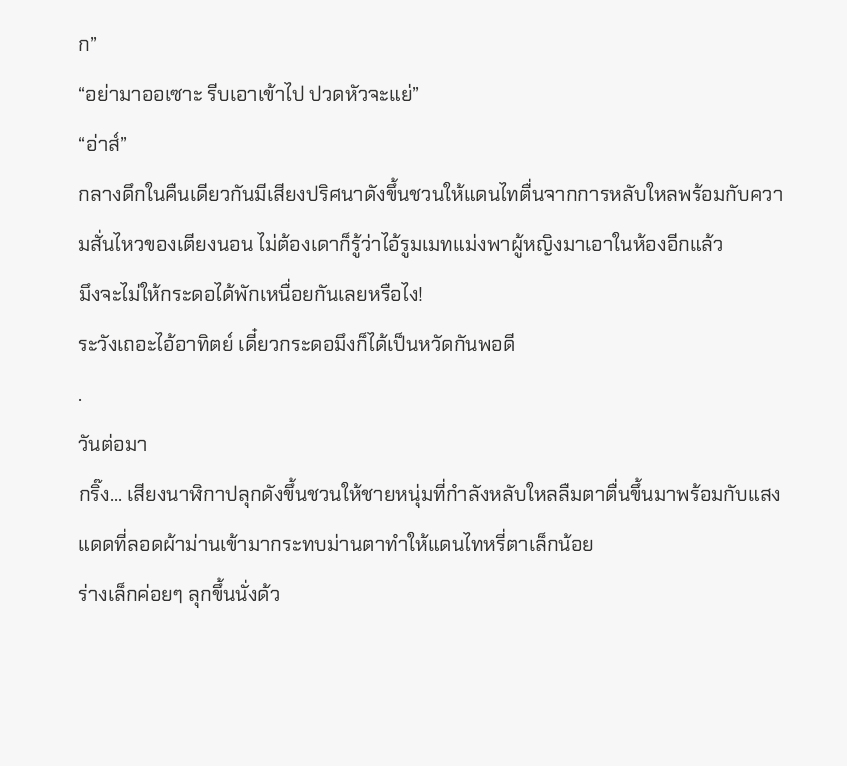ก”
“อย่ามาออเซาะ รีบเอาเข้าไป ปวดหัวจะแย่”
“อ่าส์”
กลางดึกในคืนเดียวกันมีเสียงปริศนาดังขึ้นชวนให้แดนไทตื่นจากการหลับใหลพร้อมกับความสั่นไหวของเตียงนอน ไม่ต้องเดาก็รู้ว่าไอ้รูมเมทแม่งพาผู้หญิงมาเอาในห้องอีกแล้ว
มึงจะไม่ให้กระดอได้พักเหนื่อยกันเลยหรือไง!
ระวังเถอะไอ้อาทิตย์ เดี๋ยวกระดอมึงก็ได้เป็นหวัดกันพอดี
.
วันต่อมา
กริ๊ง... เสียงนาฬิกาปลุกดังขึ้นชวนให้ชายหนุ่มที่กำลังหลับใหลลืมตาตื่นขึ้นมาพร้อมกับแสงแดดที่ลอดผ้าม่านเข้ามากระทบม่านตาทำให้แดนไทหรี่ตาเล็กน้อย
ร่างเล็กค่อยๆ ลุกขึ้นนั่งด้ว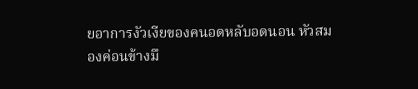ยอาการงัวเงียของคนอดหลับอดนอน หัวสมองค่อนข้างมึ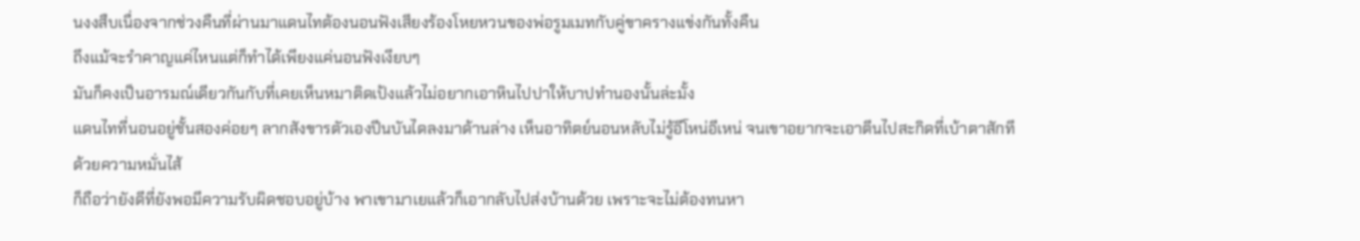นงงสืบเนื่องจากช่วงคืนที่ผ่านมาแดนไทต้องนอนฟังเสียงร้องโหยหวนของพ่อรูมเมทกับคู่ขาครางแข่งกันทั้งคืน
ถึงแม้จะรำคาญแค่ไหนแต่ก็ทำได้เพียงแค่นอนฟังเงียบๆ
มันก็คงเป็นอารมณ์เดียวกันกับที่เคยเห็นหมาติดเป้งแล้วไม่อยากเอาหินไปปาให้บาปทำนองนั้นล่ะมั้ง
แดนไทที่นอนอยู่ชั้นสองค่อยๆ ลากสังขารตัวเองปีนบันไดลงมาด้านล่าง เห็นอาทิตย์นอนหลับไม่รู้อีโหน่อีเหน่ จนเขาอยากจะเอาตีนไปสะกิดที่เบ้าตาสักทีด้วยความหมั่นไส้
ก็ถือว่ายังดีที่ยังพอมีความรับผิดชอบอยู่บ้าง พาเขามาเยแล้วก็เอากลับไปส่งบ้านด้วย เพราะจะไม่ต้องทนหา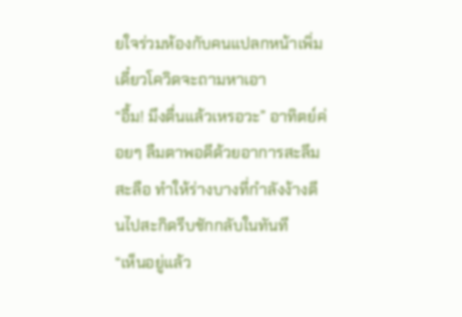ยใจร่วมห้องกับคนแปลกหน้าเพิ่ม เดี๋ยวโควิดจะถามหาเอา
“อื้ม! มึงตื่นแล้วเหรอวะ” อาทิตย์ค่อยๆ ลืมตาพอดีด้วยอาการสะลึมสะลือ ทำให้ร่างบางที่กำลังง้างตีนไปสะกิดรีบชักกลับในทันที
“เห็นอยู่แล้ว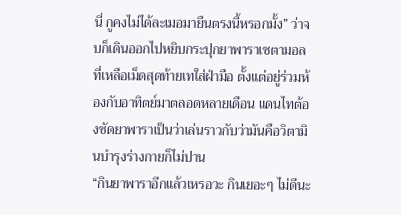นี่ กูคงไม่ได้ละเมอมายืนตรงนี้หรอกมั้ง” ว่าจบก็เดินออกไปหยิบกระปุกยาพาราเซตามอลที่เหลือเม็ดสุดท้ายเทใส่ฝ่ามือ ตั้งแต่อยู่ร่วมห้องกับอาทิตย์มาตลอดหลายเดือน แดนไทต้องซัดยาพาราเป็นว่าเล่นราวกับว่ามันคือวิตามินบำรุงร่างกายก็ไม่ปาน
“กินยาพาราอีกแล้วเหรอวะ กินเยอะๆ ไม่ดีนะ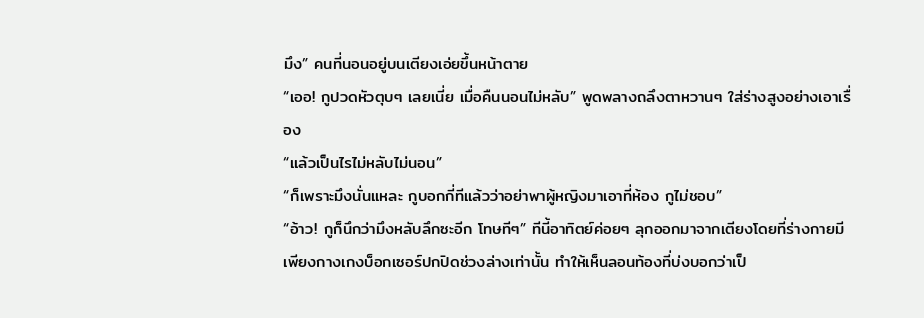มึง” คนที่นอนอยู่บนเตียงเอ่ยขึ้นหน้าตาย
“เออ! กูปวดหัวตุบๆ เลยเนี่ย เมื่อคืนนอนไม่หลับ” พูดพลางถลึงตาหวานๆ ใส่ร่างสูงอย่างเอาเรื่อง
“แล้วเป็นไรไม่หลับไม่นอน”
“ก็เพราะมึงนั่นแหละ กูบอกกี่ทีแล้วว่าอย่าพาผู้หญิงมาเอาที่ห้อง กูไม่ชอบ”
“อ้าว! กูก็นึกว่ามึงหลับลึกซะอีก โทษทีๆ” ทีนี้อาทิตย์ค่อยๆ ลุกออกมาจากเตียงโดยที่ร่างกายมีเพียงกางเกงบ็อกเซอร์ปกปิดช่วงล่างเท่านั้น ทำให้เห็นลอนท้องที่บ่งบอกว่าเป็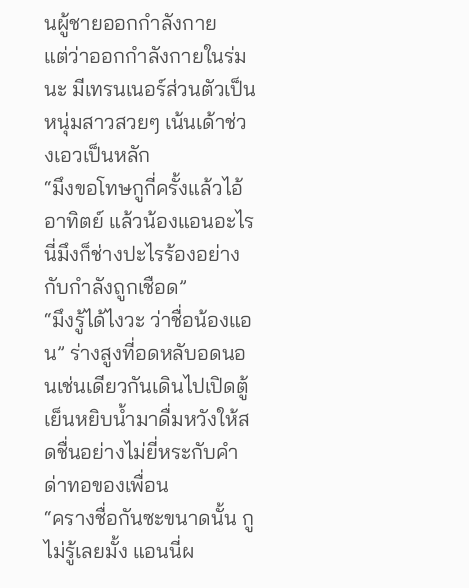นผู้ชายออกกำลังกาย
แต่ว่าออกกำลังกายในร่มนะ มีเทรนเนอร์ส่วนตัวเป็นหนุ่มสาวสวยๆ เน้นเด้าช่วงเอวเป็นหลัก
“มึงขอโทษกูกี่ครั้งแล้วไอ้อาทิตย์ แล้วน้องแอนอะไรนี่มึงก็ช่างปะไรร้องอย่างกับกำลังถูกเชือด”
“มึงรู้ได้ไงวะ ว่าชื่อน้องแอน” ร่างสูงที่อดหลับอดนอนเช่นเดียวกันเดินไปเปิดตู้เย็นหยิบน้ำมาดื่มหวังให้สดชื่นอย่างไม่ยี่หระกับคำด่าทอของเพื่อน
“ครางชื่อกันซะขนาดนั้น กูไม่รู้เลยมั้ง แอนนี่ผ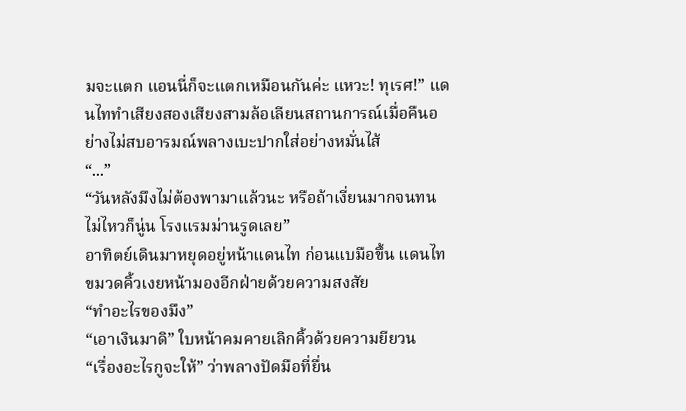มจะแตก แอนนี่ก็จะแตกเหมือนกันค่ะ แหวะ! ทุเรศ!” แดนไททำเสียงสองเสียงสามล้อเลียนสถานการณ์เมื่อคืนอย่างไม่สบอารมณ์พลางเบะปากใส่อย่างหมั่นไส้
“...”
“วันหลังมึงไม่ต้องพามาแล้วนะ หรือถ้าเงี่ยนมากจนทนไม่ไหวก็นู่น โรงแรมม่านรูดเลย”
อาทิตย์เดินมาหยุดอยู่หน้าแดนไท ก่อนแบมือขึ้น แดนไทขมวดคิ้วเงยหน้ามองอีกฝ่ายด้วยความสงสัย
“ทำอะไรของมึง”
“เอาเงินมาดิ” ใบหน้าคมคายเลิกคิ้วด้วยความยียวน
“เรื่องอะไรกูจะให้” ว่าพลางปัดมือที่ยื่น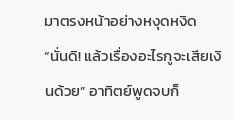มาตรงหน้าอย่างหงุดหงิด
“นั่นดิ! แล้วเรื่องอะไรกูจะเสียเงินด้วย” อาทิตย์พูดจบก็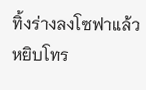ทิ้งร่างลงโซฟาแล้วหยิบโทร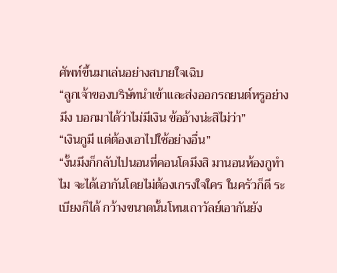ศัพท์ขึ้นมาเล่นอย่างสบายใจเฉิบ
“ลูกเจ้าของบริษัทนำเข้าและส่งออกรถยนต์หรูอย่างมึง บอกมาได้ว่าไม่มีเงิน ข้ออ้างน่ะสิไม่ว่า”
“เงินกูมี แต่ต้องเอาไปใช้อย่างอื่น”
“งั้นมึงก็กลับไปนอนที่คอนโดมึงสิ มานอนห้องกูทำไม จะได้เอากันโดยไม่ต้องเกรงใจใคร ในครัวก็ดี ระเบียงก็ได้ กว้างขนาดนั้นโหนเถาวัลย์เอากันยัง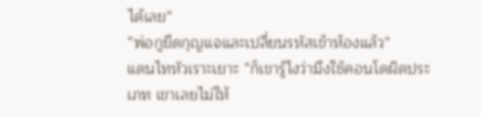ได้เลย”
“พ่อกูยึดกุญแจและเปลี่ยนรหัสเข้าห้องแล้ว”
แดนไทหัวเราะเยาะ “ก็เขารู้ไงว่ามึงใช้คอนโดผิดประเภท เขาเลยไม่ให้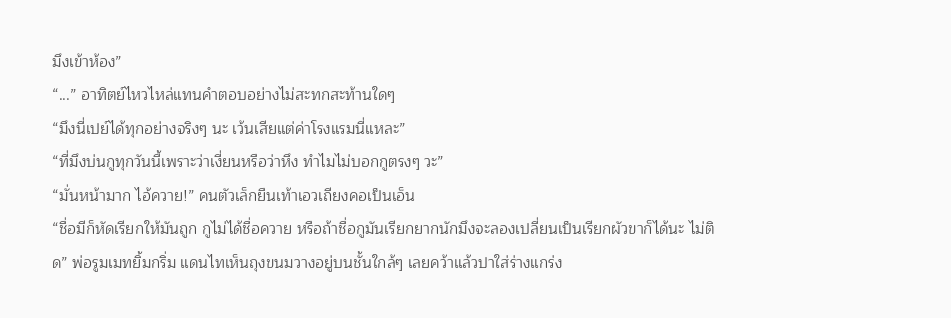มึงเข้าห้อง”
“...” อาทิตย์ไหวไหล่แทนคำตอบอย่างไม่สะทกสะท้านใดๆ
“มึงนี่เปย์ได้ทุกอย่างจริงๆ นะ เว้นเสียแต่ค่าโรงแรมนี่แหละ”
“ที่มึงบ่นกูทุกวันนี้เพราะว่าเงี่ยนหรือว่าหึง ทำไมไม่บอกกูตรงๆ วะ”
“มั่นหน้ามาก ไอ้ควาย!” คนตัวเล็กยืนเท้าเอวเถียงคอเป็นเอ็น
“ชื่อมีก็หัดเรียกให้มันถูก กูไม่ได้ชื่อควาย หรือถ้าชื่อกูมันเรียกยากนักมึงจะลองเปลี่ยนเป็นเรียกผัวขาก็ได้นะ ไม่ติด” พ่อรูมเมทยิ้มกริ่ม แดนไทเห็นถุงขนมวางอยู่บนชั้นใกล้ๆ เลยคว้าแล้วปาใส่ร่างแกร่ง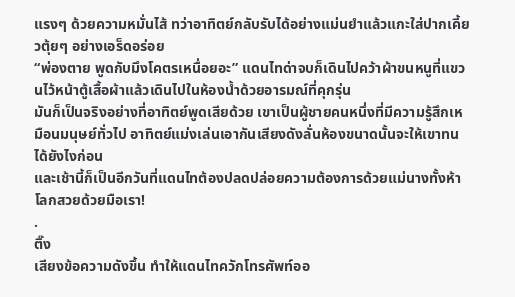แรงๆ ด้วยความหมั่นไส้ ทว่าอาทิตย์กลับรับได้อย่างแม่นยำแล้วแกะใส่ปากเคี้ยวตุ้ยๆ อย่างเอร็ดอร่อย
“พ่องตาย พูดกับมึงโคตรเหนื่อยอะ” แดนไทด่าจบก็เดินไปคว้าผ้าขนหนูที่แขวนไว้หน้าตู้เสื้อผ้าแล้วเดินไปในห้องน้ำด้วยอารมณ์ที่คุกรุ่น
มันก็เป็นจริงอย่างที่อาทิตย์พูดเสียด้วย เขาเป็นผู้ชายคนหนึ่งที่มีความรู้สึกเหมือนมนุษย์ทั่วไป อาทิตย์แม่งเล่นเอากันเสียงดังลั่นห้องขนาดนั้นจะให้เขาทนได้ยังไงก่อน
และเช้านี้ก็เป็นอีกวันที่แดนไทต้องปลดปล่อยความต้องการด้วยแม่นางทั้งห้า
โลกสวยด้วยมือเรา!
.
ติ๊ง
เสียงข้อความดังขึ้น ทำให้แดนไทควักโทรศัพท์ออ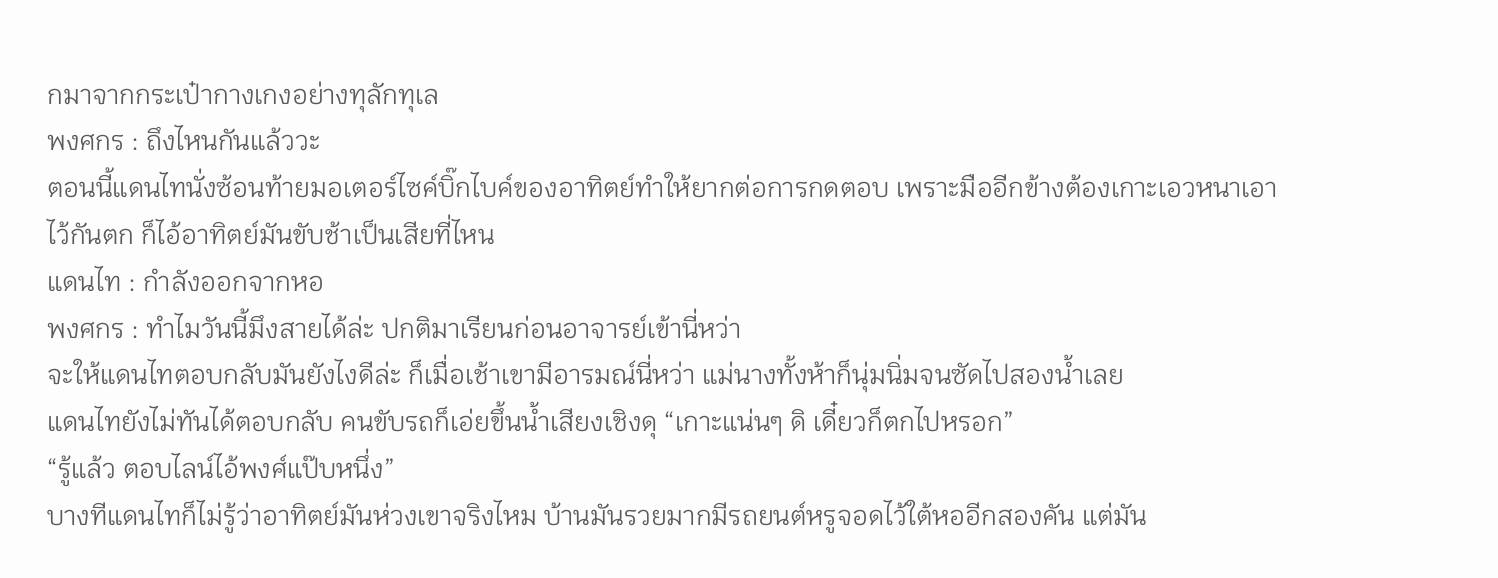กมาจากกระเป๋ากางเกงอย่างทุลักทุเล
พงศกร : ถึงไหนกันแล้ววะ
ตอนนี้แดนไทนั่งซ้อนท้ายมอเตอร์ไซค์บิ๊กไบค์ของอาทิตย์ทำให้ยากต่อการกดตอบ เพราะมืออีกข้างต้องเกาะเอวหนาเอาไว้กันตก ก็ไอ้อาทิตย์มันขับช้าเป็นเสียที่ไหน
แดนไท : กำลังออกจากหอ
พงศกร : ทำไมวันนี้มึงสายได้ล่ะ ปกติมาเรียนก่อนอาจารย์เข้านี่หว่า
จะให้แดนไทตอบกลับมันยังไงดีล่ะ ก็เมื่อเช้าเขามีอารมณ์นี่หว่า แม่นางทั้งห้าก็นุ่มนิ่มจนซัดไปสองน้ำเลย
แดนไทยังไม่ทันได้ตอบกลับ คนขับรถก็เอ่ยขึ้นน้ำเสียงเชิงดุ “เกาะแน่นๆ ดิ เดี๋ยวก็ตกไปหรอก”
“รู้แล้ว ตอบไลน์ไอ้พงศ์แป๊บหนึ่ง”
บางทีแดนไทก็ไม่รู้ว่าอาทิตย์มันห่วงเขาจริงไหม บ้านมันรวยมากมีรถยนต์หรูจอดไว้ใต้หออีกสองคัน แต่มัน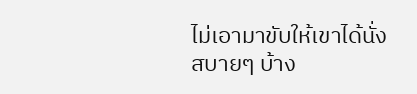ไม่เอามาขับให้เขาได้นั่งสบายๆ บ้าง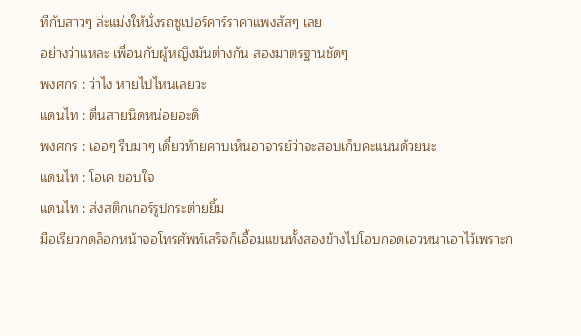ทีกับสาวๆ ล่ะแม่งให้นั่งรถซูเปอร์คาร์ราคาแพงสัสๆ เลย
อย่างว่าแหละ เพื่อนกับผู้หญิงมันต่างกัน สองมาตรฐานชัดๆ
พงศกร : ว่าไง หายไปไหนเลยวะ
แดนไท : ตื่นสายนิดหน่อยอะดิ
พงศกร : เออๆ รีบมาๆ เดี๋ยวท้ายคาบเห็นอาจารย์ว่าจะสอบเก็บคะแนนด้วยนะ
แดนไท : โอเค ขอบใจ
แดนไท : ส่งสติกเกอร์รูปกระต่ายยิ้ม
มือเรียวกดล็อกหน้าจอโทรศัพท์เสร็จก็เอื้อมแขนทั้งสองข้างไปโอบกอดเอวหนาเอาไว้เพราะก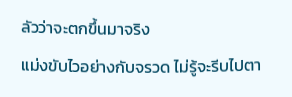ลัวว่าจะตกขึ้นมาจริง
แม่งขับไวอย่างกับจรวด ไม่รู้จะรีบไปตา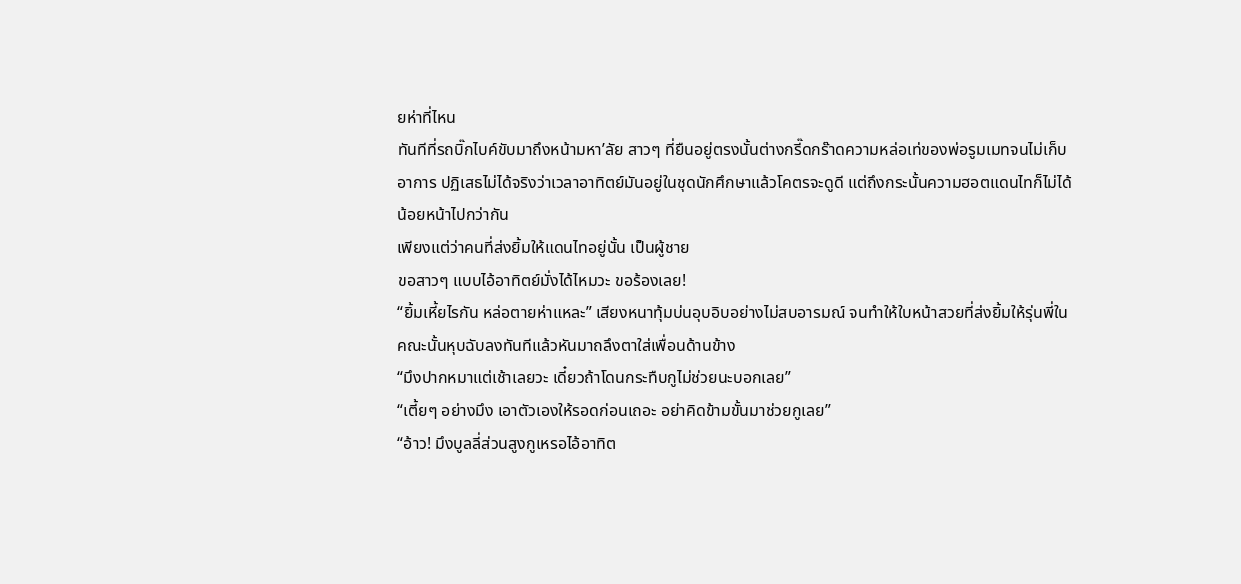ยห่าที่ไหน
ทันทีที่รถบิ๊กไบค์ขับมาถึงหน้ามหา’ลัย สาวๆ ที่ยืนอยู่ตรงนั้นต่างกรี๊ดกร๊าดความหล่อเท่ของพ่อรูมเมทจนไม่เก็บอาการ ปฏิเสธไม่ได้จริงว่าเวลาอาทิตย์มันอยู่ในชุดนักศึกษาแล้วโคตรจะดูดี แต่ถึงกระนั้นความฮอตแดนไทก็ไม่ได้น้อยหน้าไปกว่ากัน
เพียงแต่ว่าคนที่ส่งยิ้มให้แดนไทอยู่นั้น เป็นผู้ชาย
ขอสาวๆ แบบไอ้อาทิตย์มั่งได้ไหมวะ ขอร้องเลย!
“ยิ้มเหี้ยไรกัน หล่อตายห่าแหละ” เสียงหนาทุ้มบ่นอุบอิบอย่างไม่สบอารมณ์ จนทำให้ใบหน้าสวยที่ส่งยิ้มให้รุ่นพี่ในคณะนั้นหุบฉับลงทันทีแล้วหันมาถลึงตาใส่เพื่อนด้านข้าง
“มึงปากหมาแต่เช้าเลยวะ เดี๋ยวถ้าโดนกระทืบกูไม่ช่วยนะบอกเลย”
“เตี้ยๆ อย่างมึง เอาตัวเองให้รอดก่อนเถอะ อย่าคิดข้ามขั้นมาช่วยกูเลย”
“อ้าว! มึงบูลลี่ส่วนสูงกูเหรอไอ้อาทิต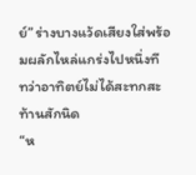ย์” ร่างบางแว้ดเสียงใส่พร้อมผลักไหล่แกร่งไปหนึ่งที ทว่าอาทิตย์ไม่ได้สะทกสะท้านสักนิด
“ห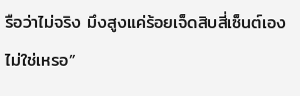รือว่าไม่จริง มึงสูงแค่ร้อยเจ็ดสิบสี่เซ็นต์เองไม่ใช่เหรอ”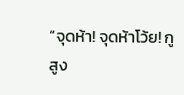“จุดห้า! จุดห้าโว้ย! กูสูง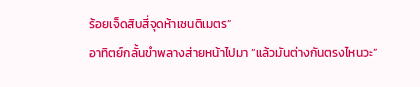ร้อยเจ็ดสิบสี่จุดห้าเซนติเมตร”
อาทิตย์กลั้นขำพลางส่ายหน้าไปมา “แล้วมันต่างกันตรงไหนวะ”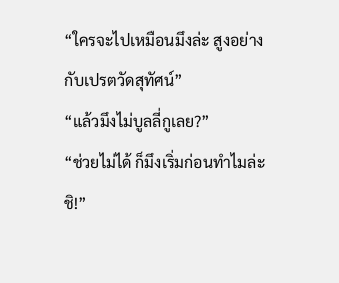“ใครจะไปเหมือนมึงล่ะ สูงอย่างกับเปรตวัดสุทัศน์”
“แล้วมึงไม่บูลลี่กูเลย?”
“ช่วยไม่ได้ ก็มึงเริ่มก่อนทำไมล่ะ ชิ!”